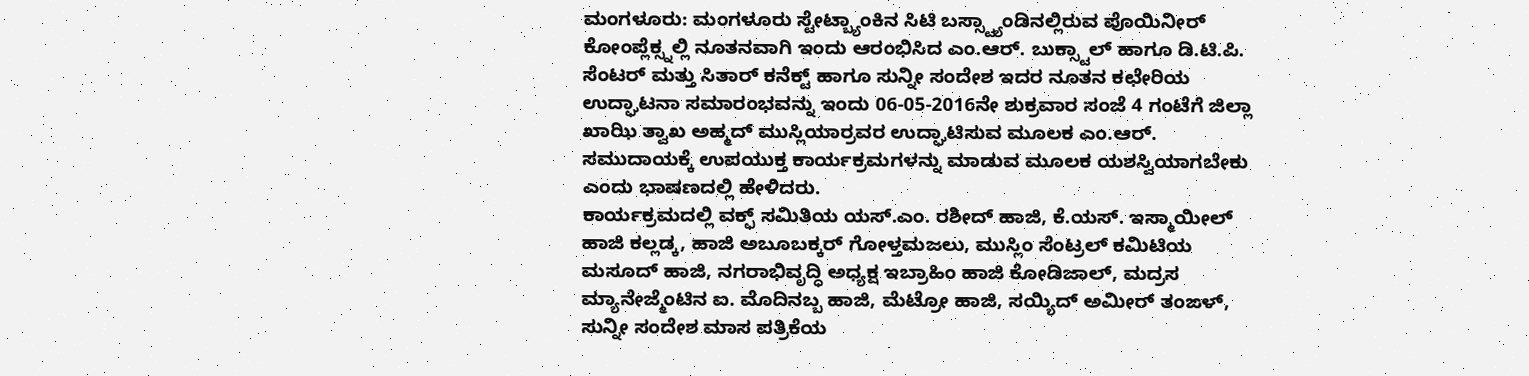ಮಂಗಳೂರು: ಮಂಗಳೂರು ಸ್ಟೇಟ್ಬ್ಯಾಂಕಿನ ಸಿಟಿ ಬಸ್ಸ್ಟ್ಯಾಂಡಿನಲ್ಲಿರುವ ಪೊಯಿನೀರ್ ಕೋಂಪ್ಲೆಕ್ಸ್ನಲ್ಲಿ ನೂತನವಾಗಿ ಇಂದು ಆರಂಭಿಸಿದ ಎಂ.ಆರ್. ಬುಕ್ಸ್ಟಾಲ್ ಹಾಗೂ ಡಿ.ಟಿ.ಪಿ. ಸೆಂಟರ್ ಮತ್ತು ಸಿತಾರ್ ಕನೆಕ್ಟ್ ಹಾಗೂ ಸುನ್ನೀ ಸಂದೇಶ ಇದರ ನೂತನ ಕಛೇರಿಯ ಉದ್ಘಾಟನಾ ಸಮಾರಂಭವನ್ನು ಇಂದು 06-05-2016ನೇ ಶುಕ್ರವಾರ ಸಂಜೆ 4 ಗಂಟೆಗೆ ಜಿಲ್ಲಾ ಖಾಝಿ ತ್ವಾಖ ಅಹ್ಮದ್ ಮುಸ್ಲಿಯಾರ್ರವರ ಉದ್ಘಾಟಿಸುವ ಮೂಲಕ ಎಂ.ಆರ್. ಸಮುದಾಯಕ್ಕೆ ಉಪಯುಕ್ತ ಕಾರ್ಯಕ್ರಮಗಳನ್ನು ಮಾಡುವ ಮೂಲಕ ಯಶಸ್ವಿಯಾಗಬೇಕು ಎಂದು ಭಾಷಣದಲ್ಲಿ ಹೇಳಿದರು.
ಕಾರ್ಯಕ್ರಮದಲ್ಲಿ ವಕ್ಫ್ ಸಮಿತಿಯ ಯಸ್.ಎಂ. ರಶೀದ್ ಹಾಜಿ, ಕೆ.ಯಸ್. ಇಸ್ಮಾಯೀಲ್ ಹಾಜಿ ಕಲ್ಲಡ್ಕ, ಹಾಜಿ ಅಬೂಬಕ್ಕರ್ ಗೋಳ್ತಮಜಲು, ಮುಸ್ಲಿಂ ಸೆಂಟ್ರಲ್ ಕಮಿಟಿಯ ಮಸೂದ್ ಹಾಜಿ, ನಗರಾಭಿವೃದ್ಧಿ ಅಧ್ಯಕ್ಷ ಇಬ್ರಾಹಿಂ ಹಾಜಿ ಕೋಡಿಜಾಲ್, ಮದ್ರಸ ಮ್ಯಾನೇಜ್ಮೆಂಟಿನ ಐ. ಮೊದಿನಬ್ಬ ಹಾಜಿ, ಮೆಟ್ರೋ ಹಾಜಿ, ಸಯ್ಯಿದ್ ಅಮೀರ್ ತಂಙಳ್, ಸುನ್ನೀ ಸಂದೇಶ ಮಾಸ ಪತ್ರಿಕೆಯ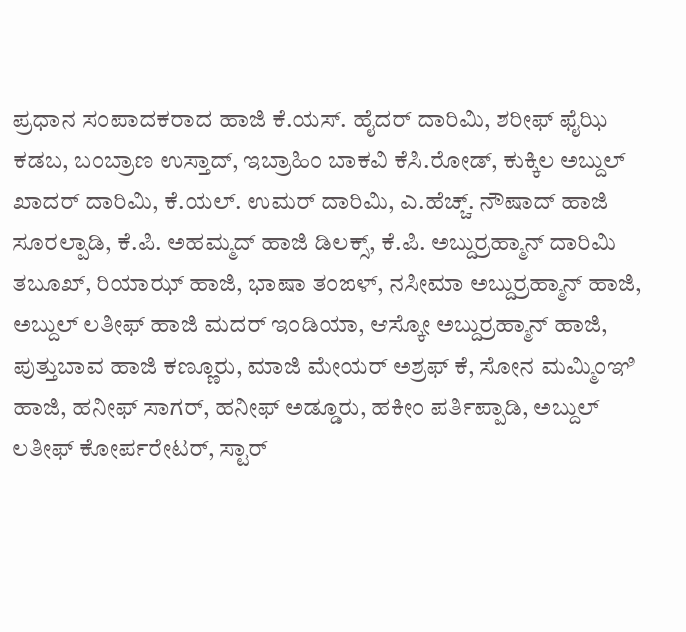ಪ್ರಧಾನ ಸಂಪಾದಕರಾದ ಹಾಜಿ ಕೆ.ಯಸ್. ಹೈದರ್ ದಾರಿಮಿ, ಶರೀಫ್ ಫೈಝಿ ಕಡಬ, ಬಂಬ್ರಾಣ ಉಸ್ತಾದ್, ಇಬ್ರಾಹಿಂ ಬಾಕವಿ ಕೆಸಿ.ರೋಡ್, ಕುಕ್ಕಿಲ ಅಬ್ದುಲ್ ಖಾದರ್ ದಾರಿಮಿ, ಕೆ.ಯಲ್. ಉಮರ್ ದಾರಿಮಿ, ಎ.ಹೆಚ್ಚ್. ನೌಷಾದ್ ಹಾಜಿ ಸೂರಲ್ಪಾಡಿ, ಕೆ.ಪಿ. ಅಹಮ್ಮದ್ ಹಾಜಿ ಡಿಲಕ್ಸ್, ಕೆ.ಪಿ. ಅಬ್ದುರ್ರಹ್ಮಾನ್ ದಾರಿಮಿ ತಬೂಖ್, ರಿಯಾಝ್ ಹಾಜಿ, ಭಾಷಾ ತಂಙಳ್, ನಸೀಮಾ ಅಬ್ದುರ್ರಹ್ಮಾನ್ ಹಾಜಿ, ಅಬ್ದುಲ್ ಲತೀಫ್ ಹಾಜಿ ಮದರ್ ಇಂಡಿಯಾ, ಆಸ್ಕೋ ಅಬ್ದುರ್ರಹ್ಮಾನ್ ಹಾಜಿ, ಪುತ್ತುಬಾವ ಹಾಜಿ ಕಣ್ಣೂರು, ಮಾಜಿ ಮೇಯರ್ ಅಶ್ರಫ್ ಕೆ, ಸೋನ ಮಮ್ಮಿಂಞಿ ಹಾಜಿ, ಹನೀಫ್ ಸಾಗರ್, ಹನೀಫ್ ಅಡ್ಡೂರು, ಹಕೀಂ ಪರ್ತಿಪ್ಪಾಡಿ, ಅಬ್ದುಲ್ ಲತೀಫ್ ಕೋರ್ಪರೇಟರ್, ಸ್ಟಾರ್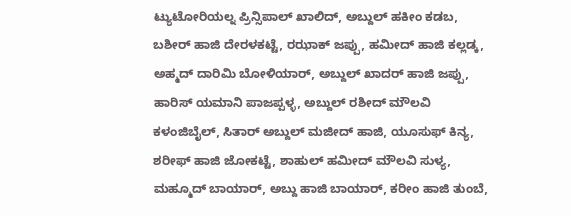ಟ್ಯುಟೋರಿಯಲ್ನ ಪ್ರಿನ್ಸಿಪಾಲ್ ಖಾಲಿದ್, ಅಬ್ದುಲ್ ಹಕೀಂ ಕಡಬ, ಬಶೀರ್ ಹಾಜಿ ದೇರಳಕಟ್ಟೆ, ರಝಾಕ್ ಜಪ್ಪು, ಹಮೀದ್ ಹಾಜಿ ಕಲ್ಲಡ್ಕ, ಅಹ್ಮದ್ ದಾರಿಮಿ ಬೋಳಿಯಾರ್, ಅಬ್ದುಲ್ ಖಾದರ್ ಹಾಜಿ ಜಪ್ಪು, ಹಾರಿಸ್ ಯಮಾನಿ ಪಾಜಪ್ಪಳ್ಳ, ಅಬ್ದುಲ್ ರಶೀದ್ ಮೌಲವಿ ಕಳಂಜಿಬೈಲ್, ಸಿತಾರ್ ಅಬ್ದುಲ್ ಮಜೀದ್ ಹಾಜಿ, ಯೂಸುಫ್ ಕಿನ್ಯ, ಶರೀಫ್ ಹಾಜಿ ಜೋಕಟ್ಟೆ, ಶಾಹುಲ್ ಹಮೀದ್ ಮೌಲವಿ ಸುಳ್ಯ, ಮಹ್ಮೂದ್ ಬಾಯಾರ್, ಅಬ್ದು ಹಾಜಿ ಬಾಯಾರ್, ಕರೀಂ ಹಾಜಿ ತುಂಬೆ,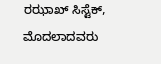ರಝಾಖ್ ಸಿಸ್ಟೆಕ್, ಮೊದಲಾದವರು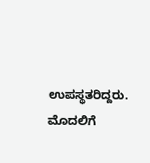ಉಪಸ್ಥತರಿದ್ದರು. ಮೊದಲಿಗೆ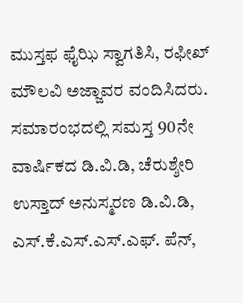ಮುಸ್ತಫ ಫೈಝಿ ಸ್ವಾಗತಿಸಿ, ರಫೀಖ್ ಮೌಲವಿ ಅಜ್ಜಾವರ ವಂದಿಸಿದರು. ಸಮಾರಂಭದಲ್ಲಿ ಸಮಸ್ತ 90ನೇ ವಾರ್ಷಿಕದ ಡಿ.ವಿ.ಡಿ, ಚೆರುಶ್ಶೇರಿ ಉಸ್ತಾದ್ ಅನುಸ್ಮರಣ ಡಿ.ವಿ.ಡಿ, ಎಸ್.ಕೆ.ಎಸ್.ಎಸ್.ಎಫ್. ಪೆನ್,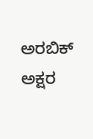ಅರಬಿಕ್ ಅಕ್ಷರ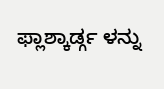ಫ್ಲಾಶ್ಕಾರ್ಡ್ಗ ಳನ್ನು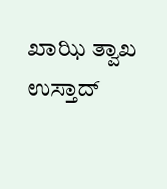ಖಾಝಿ ತ್ವಾಖ ಉಸ್ತಾದ್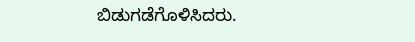ಬಿಡುಗಡೆಗೊಳಿಸಿದರು.